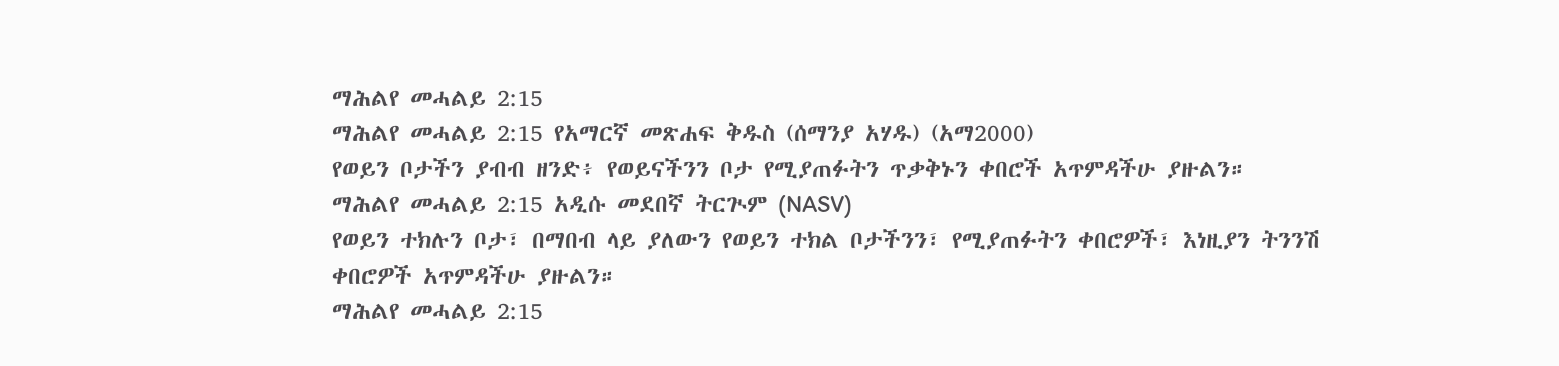ማሕልየ መሓልይ 2:15
ማሕልየ መሓልይ 2:15 የአማርኛ መጽሐፍ ቅዱስ (ሰማንያ አሃዱ) (አማ2000)
የወይን ቦታችን ያብብ ዘንድ፥ የወይናችንን ቦታ የሚያጠፉትን ጥቃቅኑን ቀበሮች አጥምዳችሁ ያዙልን።
ማሕልየ መሓልይ 2:15 አዲሱ መደበኛ ትርጒም (NASV)
የወይን ተክሉን ቦታ፣ በማበብ ላይ ያለውን የወይን ተክል ቦታችንን፣ የሚያጠፉትን ቀበሮዎች፣ እነዚያን ትንንሽ ቀበሮዎች አጥምዳችሁ ያዙልን።
ማሕልየ መሓልይ 2:15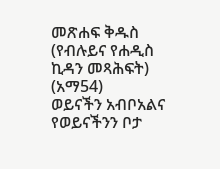መጽሐፍ ቅዱስ (የብሉይና የሐዲስ ኪዳን መጻሕፍት) (አማ54)
ወይናችን አብቦአልና የወይናችንን ቦታ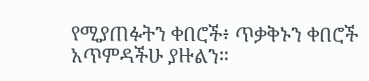የሚያጠፉትን ቀበሮች፥ ጥቃቅኑን ቀበሮች አጥምዳችሁ ያዙልን።